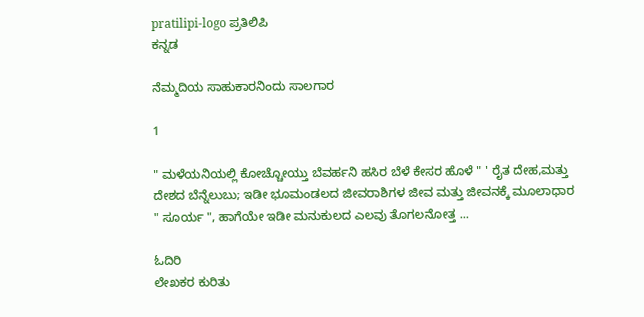pratilipi-logo ಪ್ರತಿಲಿಪಿ
ಕನ್ನಡ

ನೆಮ್ಮದಿಯ ಸಾಹುಕಾರನಿಂದು ಸಾಲಗಾರ

1

" ಮಳೆಯನಿಯಲ್ಲಿ ಕೋಚ್ಚೋಯ್ತು ಬೆವರ್ಹನಿ ಹಸಿರ ಬೆಳೆ ಕೇಸರ ಹೊಳೆ " ' ರೈತ ದೇಹ,ಮತ್ತು ದೇಶದ ಬೆನ್ನೆಲುಬು; ಇಡೀ ಭೂಮಂಡಲದ ಜೀವರಾಶಿಗಳ ಜೀವ ಮತ್ತು ಜೀವನಕ್ಕೆ ಮೂಲಾಧಾರ " ಸೂರ್ಯ ", ಹಾಗೆಯೇ ಇಡೀ ಮನುಕುಲದ ಎಲವು ತೊಗಲನೋತ್ತ ...

ಓದಿರಿ
ಲೇಖಕರ ಕುರಿತು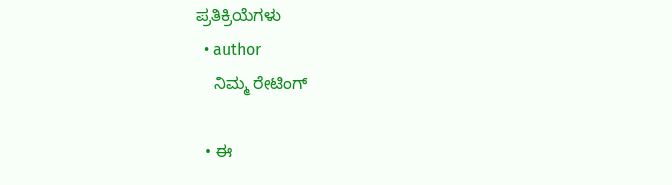ಪ್ರತಿಕ್ರಿಯೆಗಳು
  • author
    ನಿಮ್ಮ ರೇಟಿಂಗ್

  • ಈ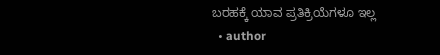ಬರಹಕ್ಕೆ ಯಾವ ಪ್ರತಿಕ್ರಿಯೆಗಳೂ ಇಲ್ಲ
  • author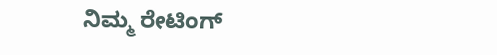ನಿಮ್ಮ ರೇಟಿಂಗ್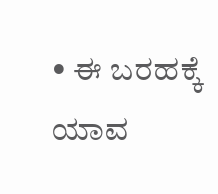• ಈ ಬರಹಕ್ಕೆ ಯಾವ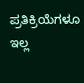ಪ್ರತಿಕ್ರಿಯೆಗಳೂ ಇಲ್ಲ